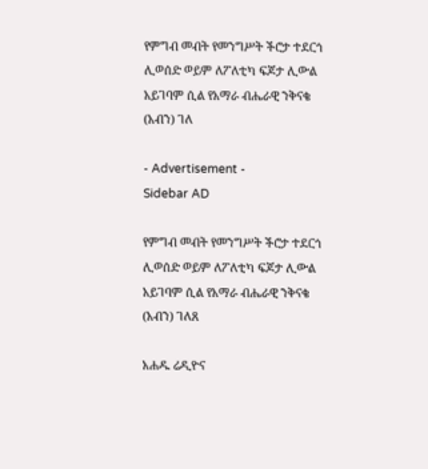የምግብ መብት የመንግሥት ችሮታ ተደርጎ ሊወሰድ ወይም ለፖለቲካ ፍጆታ ሊውል አይገባም ሲል የአማራ ብሔራዊ ንቅናቄ (አብን) ገለ

- Advertisement -
Sidebar AD

የምግብ መብት የመንግሥት ችሮታ ተደርጎ ሊወሰድ ወይም ለፖለቲካ ፍጆታ ሊውል አይገባም ሲል የአማራ ብሔራዊ ንቅናቄ (አብን) ገለጸ

አሐዱ ሬዲዮና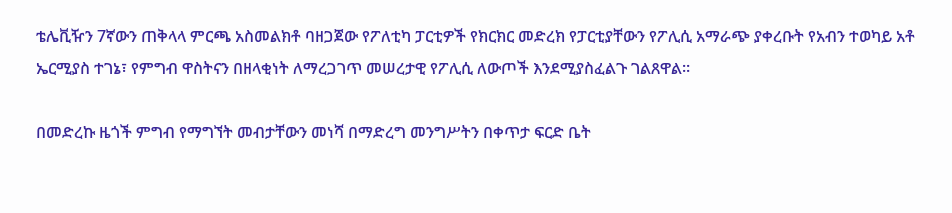ቴሌቪዥን 7ኛውን ጠቅላላ ምርጫ አስመልክቶ ባዘጋጀው የፖለቲካ ፓርቲዎች የክርክር መድረክ የፓርቲያቸውን የፖሊሲ አማራጭ ያቀረቡት የአብን ተወካይ አቶ ኤርሚያስ ተገኔ፣ የምግብ ዋስትናን በዘላቂነት ለማረጋገጥ መሠረታዊ የፖሊሲ ለውጦች እንደሚያስፈልጉ ገልጸዋል።

በመድረኩ ዜጎች ምግብ የማግኘት መብታቸውን መነሻ በማድረግ መንግሥትን በቀጥታ ፍርድ ቤት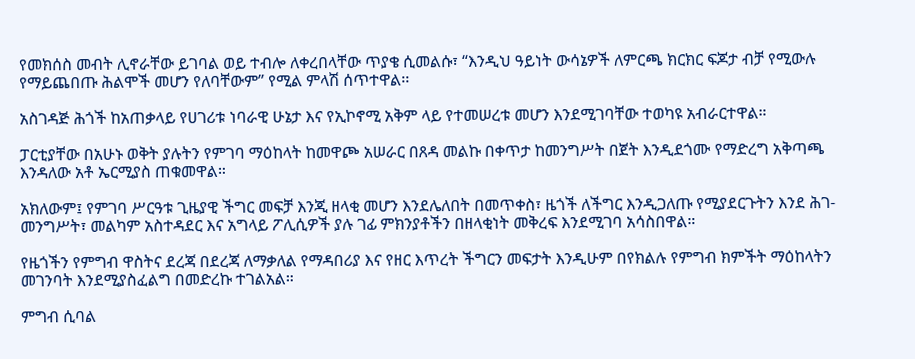የመክሰስ መብት ሊኖራቸው ይገባል ወይ ተብሎ ለቀረበላቸው ጥያቄ ሲመልሱ፣ “እንዲህ ዓይነት ውሳኔዎች ለምርጫ ክርክር ፍጆታ ብቻ የሚውሉ የማይጨበጡ ሕልሞች መሆን የለባቸውም” የሚል ምላሽ ሰጥተዋል፡፡

አስገዳጅ ሕጎች ከአጠቃላይ የሀገሪቱ ነባራዊ ሁኔታ እና የኢኮኖሚ አቅም ላይ የተመሠረቱ መሆን እንደሚገባቸው ተወካዩ አብራርተዋል።

ፓርቲያቸው በአሁኑ ወቅት ያሉትን የምገባ ማዕከላት ከመዋጮ አሠራር በጸዳ መልኩ በቀጥታ ከመንግሥት በጀት እንዲደጎሙ የማድረግ አቅጣጫ እንዳለው አቶ ኤርሚያስ ጠቁመዋል።

አክለውም፤ የምገባ ሥርዓቱ ጊዜያዊ ችግር መፍቻ እንጂ ዘላቂ መሆን እንደሌለበት በመጥቀስ፣ ዜጎች ለችግር እንዲጋለጡ የሚያደርጉትን እንደ ሕገ-መንግሥት፣ መልካም አስተዳደር እና አግላይ ፖሊሲዎች ያሉ ገፊ ምክንያቶችን በዘላቂነት መቅረፍ እንደሚገባ አሳስበዋል።

የዜጎችን የምግብ ዋስትና ደረጃ በደረጃ ለማቃለል የማዳበሪያ እና የዘር እጥረት ችግርን መፍታት እንዲሁም በየክልሉ የምግብ ክምችት ማዕከላትን መገንባት እንደሚያስፈልግ በመድረኩ ተገልአል።

ምግብ ሲባል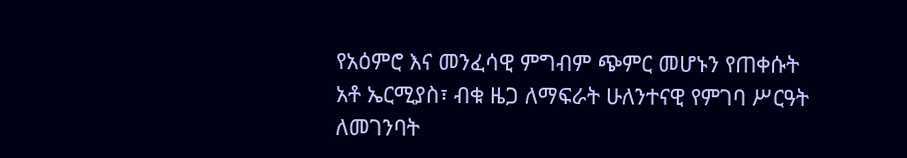የአዕምሮ እና መንፈሳዊ ምግብም ጭምር መሆኑን የጠቀሱት አቶ ኤርሚያስ፣ ብቁ ዜጋ ለማፍራት ሁለንተናዊ የምገባ ሥርዓት ለመገንባት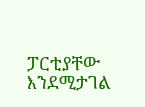ፓርቲያቸው እንደሚታገል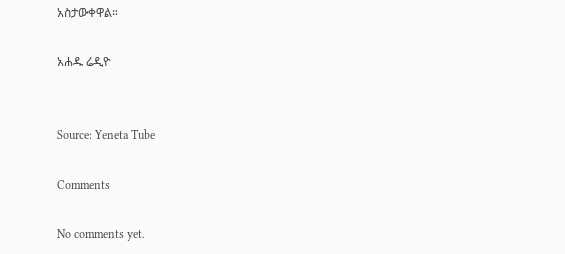አስታውቀዋል።

አሐዱ ሬዲዮ


Source: Yeneta Tube

Comments

No comments yet.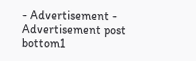- Advertisement -
Advertisement post bottom1